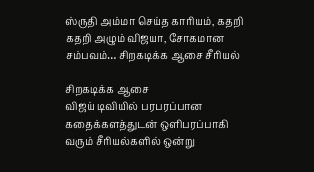ஸ்ருதி அம்மா செய்த காரியம், கதறி கதறி அழும் விஜயா, சோகமான சம்பவம்… சிறகடிக்க ஆசை சீரியல்

சிறகடிக்க ஆசை
விஜய் டிவியில் பரபரப்பான கதைக்களத்துடன் ஒளிபரப்பாகி வரும் சீரியல்களில் ஒன்று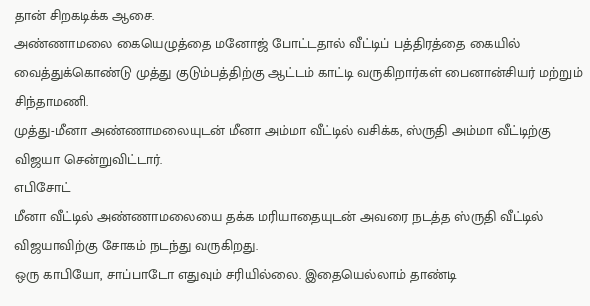தான் சிறகடிக்க ஆசை.
அண்ணாமலை கையெழுத்தை மனோஜ் போட்டதால் வீட்டிப் பத்திரத்தை கையில் வைத்துக்கொண்டு முத்து குடும்பத்திற்கு ஆட்டம் காட்டி வருகிறார்கள் பைனான்சியர் மற்றும் சிந்தாமணி.
முத்து-மீனா அண்ணாமலையுடன் மீனா அம்மா வீட்டில் வசிக்க, ஸ்ருதி அம்மா வீட்டிற்கு விஜயா சென்றுவிட்டார்.
எபிசோட்
மீனா வீட்டில் அண்ணாமலையை தக்க மரியாதையுடன் அவரை நடத்த ஸ்ருதி வீட்டில் விஜயாவிற்கு சோகம் நடந்து வருகிறது.
ஒரு காபியோ, சாப்பாடோ எதுவும் சரியில்லை. இதையெல்லாம் தாண்டி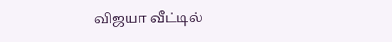விஜயா வீட்டில்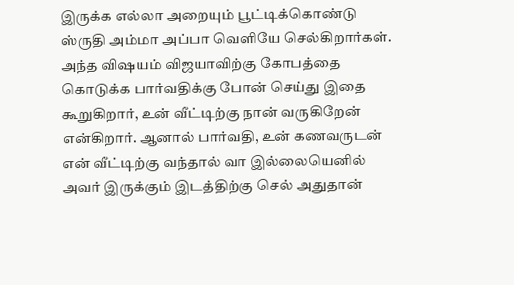இருக்க எல்லா அறையும் பூட்டிக்கொண்டு ஸ்ருதி அம்மா அப்பா வெளியே செல்கிறார்கள்.
அந்த விஷயம் விஜயாவிற்கு கோபத்தை கொடுக்க பார்வதிக்கு போன் செய்து இதை கூறுகிறார், உன் வீட்டிற்கு நான் வருகிறேன் என்கிறார். ஆனால் பார்வதி, உன் கணவருடன் என் வீட்டிற்கு வந்தால் வா இல்லையெனில் அவர் இருக்கும் இடத்திற்கு செல் அதுதான்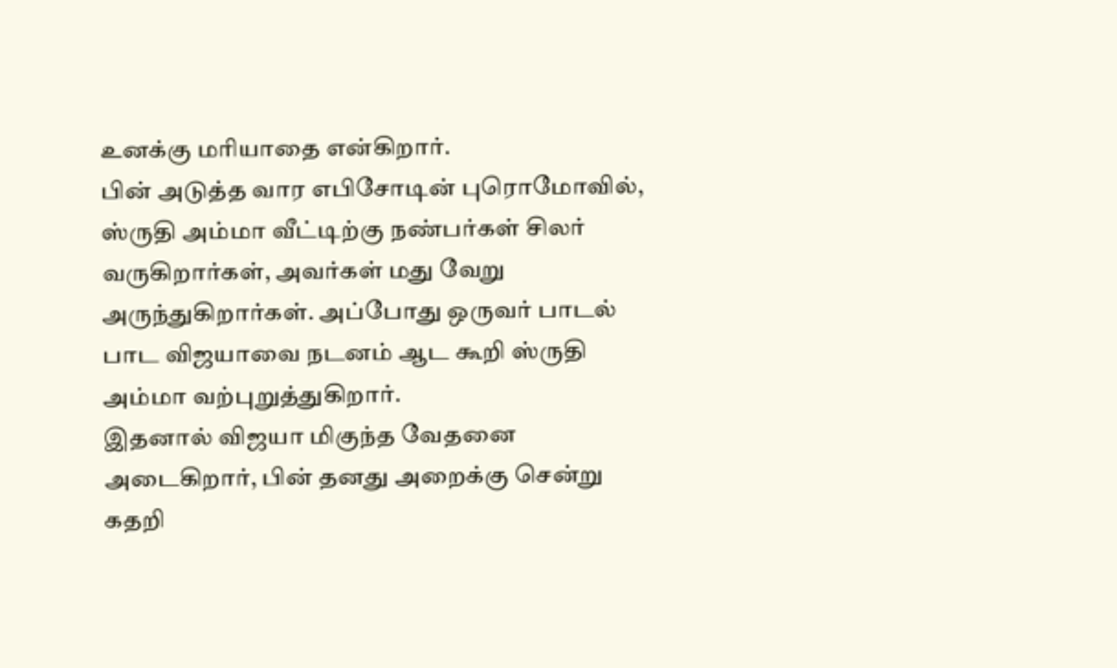உனக்கு மரியாதை என்கிறார்.
பின் அடுத்த வார எபிசோடின் புரொமோவில், ஸ்ருதி அம்மா வீட்டிற்கு நண்பர்கள் சிலர் வருகிறார்கள், அவர்கள் மது வேறு அருந்துகிறார்கள். அப்போது ஒருவர் பாடல் பாட விஜயாவை நடனம் ஆட கூறி ஸ்ருதி அம்மா வற்புறுத்துகிறார்.
இதனால் விஜயா மிகுந்த வேதனை அடைகிறார், பின் தனது அறைக்கு சென்று கதறி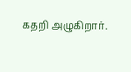கதறி அழுகிறார்.